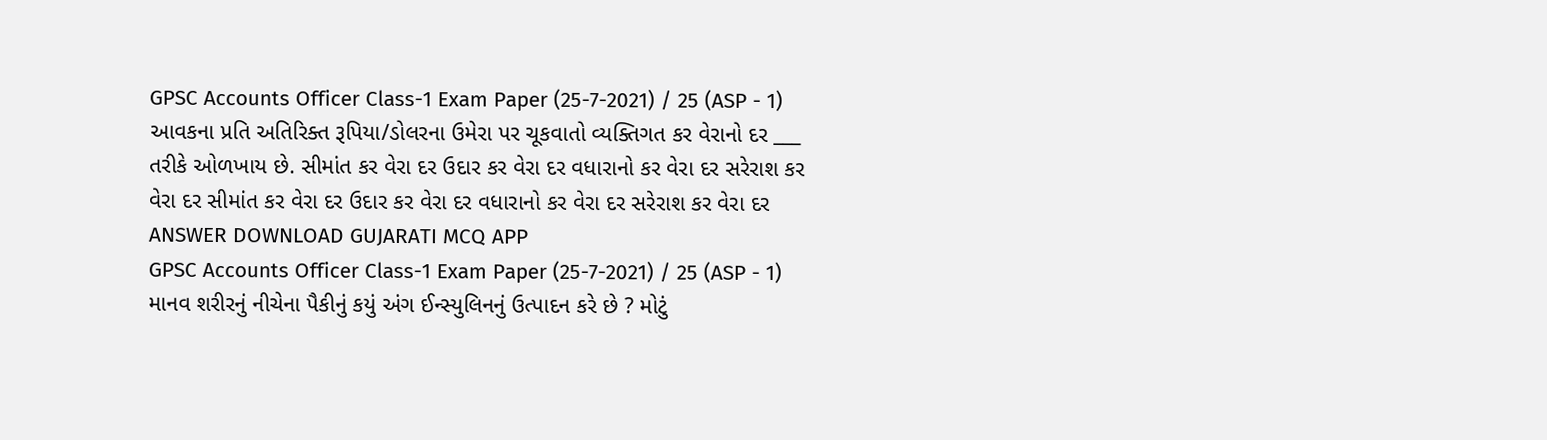GPSC Accounts Officer Class-1 Exam Paper (25-7-2021) / 25 (ASP - 1) આવકના પ્રતિ અતિરિક્ત રૂપિયા/ડોલરના ઉમેરા પર ચૂકવાતો વ્યક્તિગત કર વેરાનો દર ___ તરીકે ઓળખાય છે. સીમાંત કર વેરા દર ઉદાર કર વેરા દર વધારાનો કર વેરા દર સરેરાશ કર વેરા દર સીમાંત કર વેરા દર ઉદાર કર વેરા દર વધારાનો કર વેરા દર સરેરાશ કર વેરા દર ANSWER DOWNLOAD GUJARATI MCQ APP
GPSC Accounts Officer Class-1 Exam Paper (25-7-2021) / 25 (ASP - 1) માનવ શરીરનું નીચેના પૈકીનું કયું અંગ ઈન્સ્યુલિનનું ઉત્પાદન કરે છે ? મોટું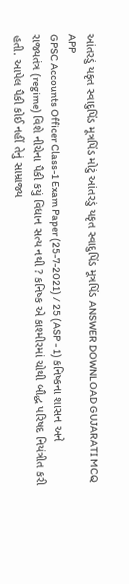આંતરડું યકૃત સ્વાદુપિંડ મૂત્રપિંડ મોટું આંતરડું યકૃત સ્વાદુપિંડ મૂત્રપિંડ ANSWER DOWNLOAD GUJARATI MCQ APP
GPSC Accounts Officer Class-1 Exam Paper (25-7-2021) / 25 (ASP - 1) કનિષ્કના શાસન અને રાજ્યતંત્ર (regime) વિશે નીચેના પૈકી કયું વિધાન સત્ય નથી ? કનિષ્ક એ કાશ્મીરમાં ચોથી બૌદ્ધ પરિષદ નિયંત્રીત કરી હતી. આપેલ પૈકી કોઈ નહીં તેનું સામ્રાજ્ય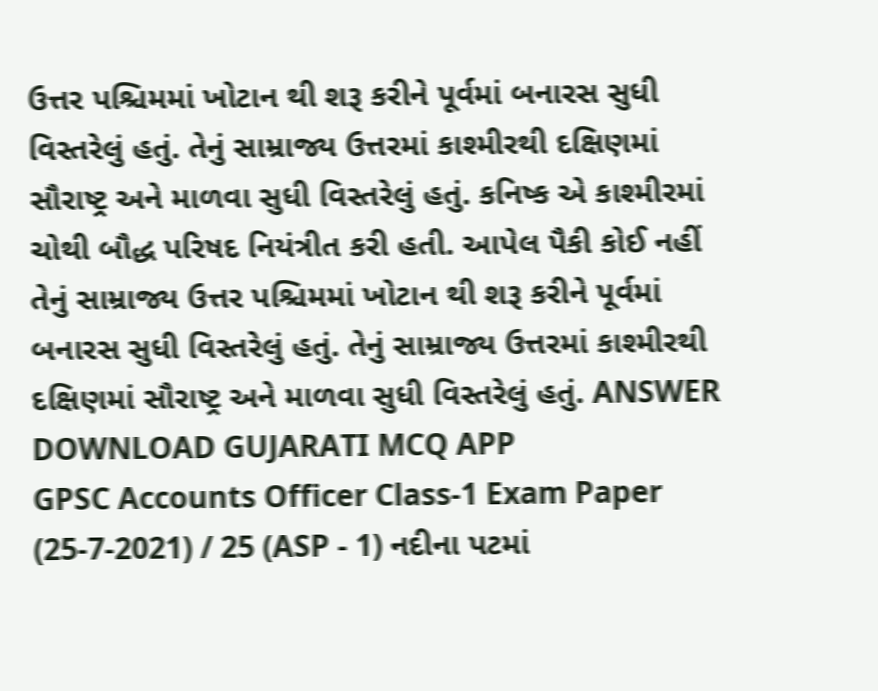ઉત્તર પશ્ચિમમાં ખોટાન થી શરૂ કરીને પૂર્વમાં બનારસ સુધી વિસ્તરેલું હતું. તેનું સામ્રાજ્ય ઉત્તરમાં કાશ્મીરથી દક્ષિણમાં સૌરાષ્ટ્ર અને માળવા સુધી વિસ્તરેલું હતું. કનિષ્ક એ કાશ્મીરમાં ચોથી બૌદ્ધ પરિષદ નિયંત્રીત કરી હતી. આપેલ પૈકી કોઈ નહીં તેનું સામ્રાજ્ય ઉત્તર પશ્ચિમમાં ખોટાન થી શરૂ કરીને પૂર્વમાં બનારસ સુધી વિસ્તરેલું હતું. તેનું સામ્રાજ્ય ઉત્તરમાં કાશ્મીરથી દક્ષિણમાં સૌરાષ્ટ્ર અને માળવા સુધી વિસ્તરેલું હતું. ANSWER DOWNLOAD GUJARATI MCQ APP
GPSC Accounts Officer Class-1 Exam Paper (25-7-2021) / 25 (ASP - 1) નદીના પટમાં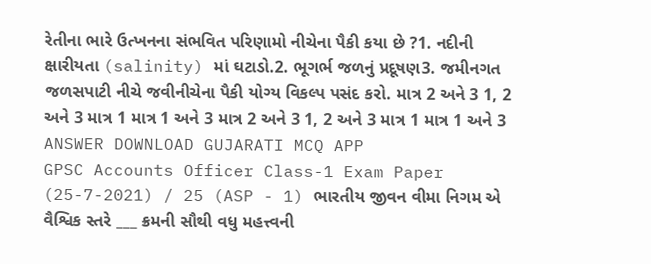રેતીના ભારે ઉત્ખનના સંભવિત પરિણામો નીચેના પૈકી કયા છે ?1. નદીની ક્ષારીયતા (salinity) માં ઘટાડો.2. ભૂગર્ભ જળનું પ્રદૂષણ3. જમીનગત જળસપાટી નીચે જવીનીચેના પૈકી યોગ્ય વિકલ્પ પસંદ કરો. માત્ર 2 અને 3 1, 2 અને 3 માત્ર 1 માત્ર 1 અને 3 માત્ર 2 અને 3 1, 2 અને 3 માત્ર 1 માત્ર 1 અને 3 ANSWER DOWNLOAD GUJARATI MCQ APP
GPSC Accounts Officer Class-1 Exam Paper (25-7-2021) / 25 (ASP - 1) ભારતીય જીવન વીમા નિગમ એ વૈશ્વિક સ્તરે ___ ક્રમની સૌથી વધુ મહત્ત્વની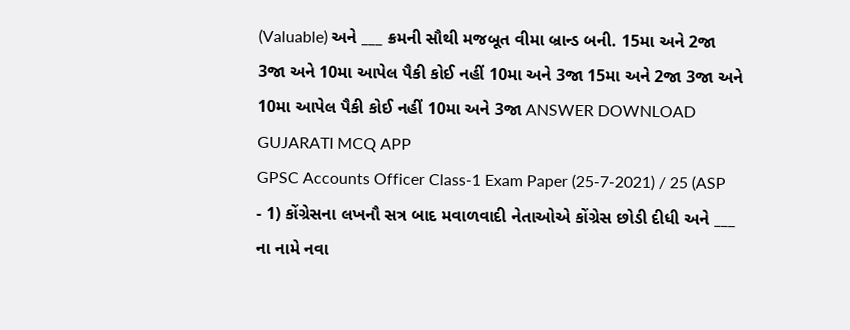(Valuable) અને ___ ક્રમની સૌથી મજબૂત વીમા બ્રાન્ડ બની. 15મા અને 2જા 3જા અને 10મા આપેલ પૈકી કોઈ નહીં 10મા અને 3જા 15મા અને 2જા 3જા અને 10મા આપેલ પૈકી કોઈ નહીં 10મા અને 3જા ANSWER DOWNLOAD GUJARATI MCQ APP
GPSC Accounts Officer Class-1 Exam Paper (25-7-2021) / 25 (ASP - 1) કોંગ્રેસના લખનૌ સત્ર બાદ મવાળવાદી નેતાઓએ કોંગ્રેસ છોડી દીધી અને ___ ના નામે નવા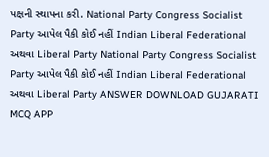પક્ષની સ્થાપના કરી. National Party Congress Socialist Party આપેલ પૈકી કોઈ નહીં Indian Liberal Federational અથવા Liberal Party National Party Congress Socialist Party આપેલ પૈકી કોઈ નહીં Indian Liberal Federational અથવા Liberal Party ANSWER DOWNLOAD GUJARATI MCQ APP